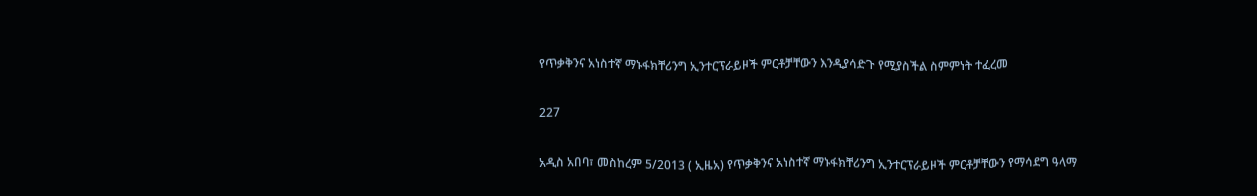የጥቃቅንና አነስተኛ ማኑፋክቸሪንግ ኢንተርፕራይዞች ምርቶቻቸውን እንዲያሳድጉ የሚያስችል ስምምነት ተፈረመ

227

አዲስ አበባ፣ መስከረም 5/2013 ( ኢዜአ) የጥቃቅንና አነስተኛ ማኑፋክቸሪንግ ኢንተርፕራይዞች ምርቶቻቸውን የማሳደግ ዓላማ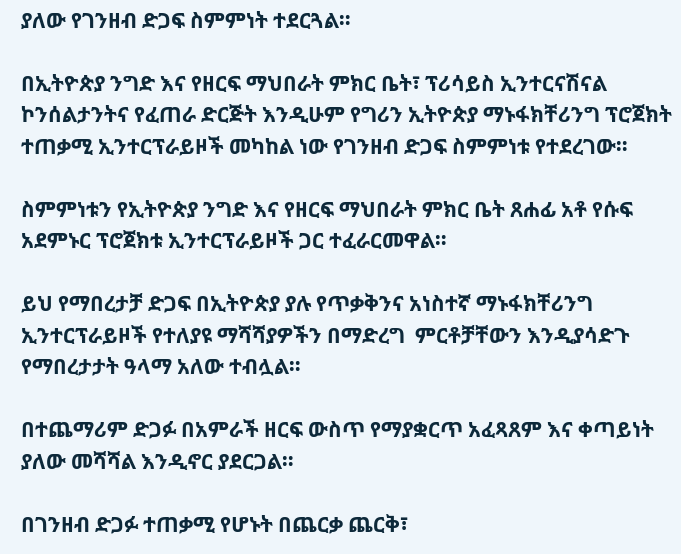ያለው የገንዘብ ድጋፍ ስምምነት ተደርጓል።

በኢትዮጵያ ንግድ እና የዘርፍ ማህበራት ምክር ቤት፣ ፕሪሳይስ ኢንተርናሽናል ኮንሰልታንትና የፈጠራ ድርጅት እንዲሁም የግሪን ኢትዮጵያ ማኑፋክቸሪንግ ፕሮጀክት ተጠቃሚ ኢንተርፕራይዞች መካከል ነው የገንዘብ ድጋፍ ስምምነቱ የተደረገው።

ስምምነቱን የኢትዮጵያ ንግድ እና የዘርፍ ማህበራት ምክር ቤት ጸሐፊ አቶ የሱፍ አደምኑር ፕሮጀክቱ ኢንተርፕራይዞች ጋር ተፈራርመዋል።

ይህ የማበረታቻ ድጋፍ በኢትዮጵያ ያሉ የጥቃቅንና አነስተኛ ማኑፋክቸሪንግ ኢንተርፕራይዞች የተለያዩ ማሻሻያዎችን በማድረግ  ምርቶቻቸውን እንዲያሳድጉ የማበረታታት ዓላማ አለው ተብሏል።

በተጨማሪም ድጋፉ በአምራች ዘርፍ ውስጥ የማያቋርጥ አፈጻጸም እና ቀጣይነት ያለው መሻሻል እንዲኖር ያደርጋል።

በገንዘብ ድጋፉ ተጠቃሚ የሆኑት በጨርቃ ጨርቅ፣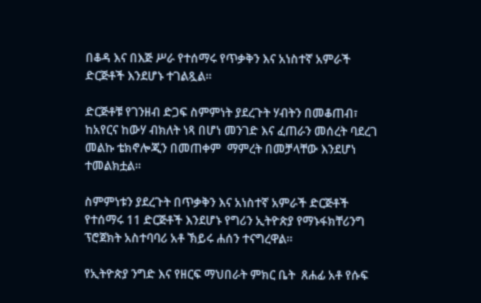በቆዳ እና በእጅ ሥራ የተሰማሩ የጥቃቅን እና አነስተኛ አምራች ድርጅቶች እንደሆኑ ተገልጿል።

ድርጅቶቹ የገንዘብ ድጋፍ ስምምነት ያደረጉት ሃብትን በመቆጠብ፣ ከአየርና ከውሃ ብክለት ነጻ በሆነ መንገድ እና ፈጠራን መሰረት ባደረገ  መልኩ ቴክኖሎጂን በመጠቀም  ማምረት በመቻላቸው እንደሆነ ተመልክቷል።

ስምምነቱን ያደረጉት በጥቃቅን እና አነስተኛ አምራች ድርጅቶች የተሰማሩ 11 ድርጅቶች እንደሆኑ የግሪን ኢትዮጵያ የማኑፋክቸሪንግ ፕሮጀክት አስተባባሪ አቶ ኽይሩ ሐሰን ተናግረዋል።

የኢትዮጵያ ንግድ እና የዘርፍ ማህበራት ምክር ቤት  ጸሐፊ አቶ የሱፍ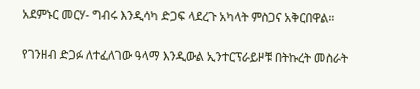አደምኑር መርሃ- ግብሩ እንዲሳካ ድጋፍ ላደረጉ አካላት ምስጋና አቅርበዋል።

የገንዘብ ድጋፉ ለተፈለገው ዓላማ እንዲውል ኢንተርፕራይዞቹ በትኩረት መስራት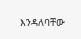እንዳለባቸው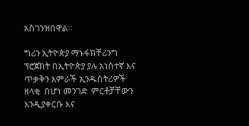አስገንዝበዋል።

ግሪን ኢትዮጵያ ማኑፋክቸሪንግ ፕሮጀክት በኢትዮጵያ ያሉ አነስተኛ እና ጥቃቅን አምራች ኢንዱስትሪዎች  ዘላቂ  በሆነ መንገድ  ምርቶቻቸውን እንዲያቀርቡ እና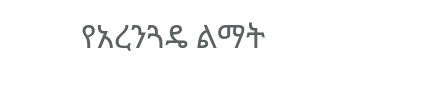የአረንጓዴ ልማት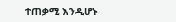ተጠቃሚ እንዲሆኑ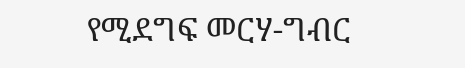የሚደግፍ መርሃ-ግብር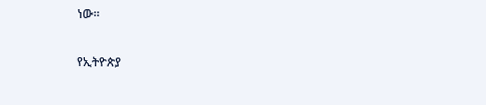ነው።

የኢትዮጵያ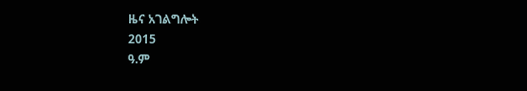ዜና አገልግሎት
2015
ዓ.ም